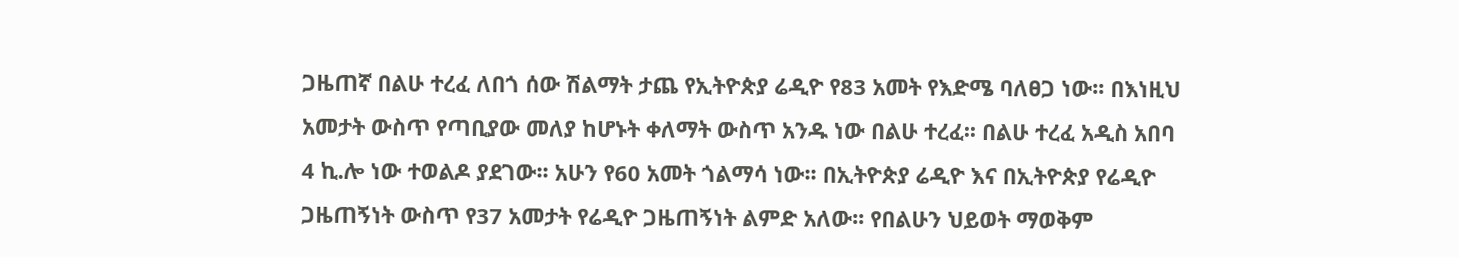ጋዜጠኛ በልሁ ተረፈ ለበጎ ሰው ሽልማት ታጨ የኢትዮጵያ ሬዲዮ የ83 አመት የእድሜ ባለፀጋ ነው፡፡ በእነዚህ አመታት ውስጥ የጣቢያው መለያ ከሆኑት ቀለማት ውስጥ አንዱ ነው በልሁ ተረፈ፡፡ በልሁ ተረፈ አዲስ አበባ 4 ኪ.ሎ ነው ተወልዶ ያደገው፡፡ አሁን የ60 አመት ጎልማሳ ነው፡፡ በኢትዮጵያ ሬዲዮ እና በኢትዮጵያ የሬዲዮ ጋዜጠኝነት ውስጥ የ37 አመታት የሬዲዮ ጋዜጠኝነት ልምድ አለው፡፡ የበልሁን ህይወት ማወቅም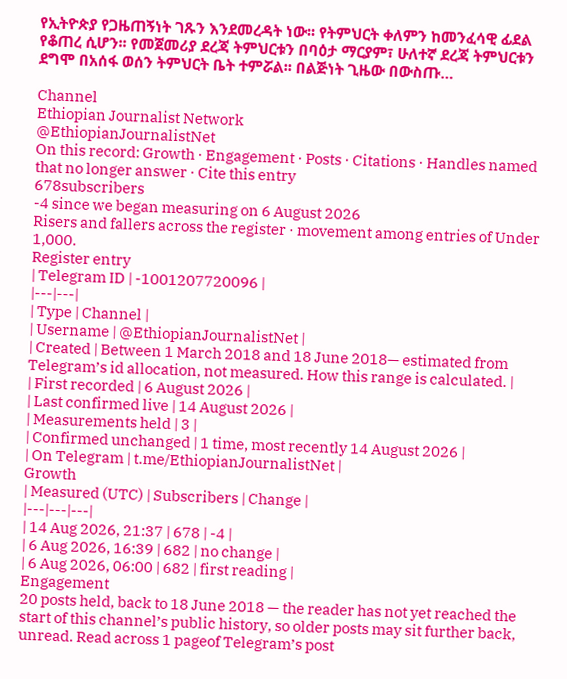የኢትዮጵያ የጋዜጠኝነት ገጹን እንደመረዳት ነው፡፡ የትምህርት ቀለምን ከመንፈሳዊ ፊደል የቆጠረ ሲሆን፡፡ የመጀመሪያ ደረጃ ትምህርቱን በባዕታ ማርያም፣ ሁለተኛ ደረጃ ትምህርቱን ደግሞ በአሰፋ ወሰን ትምህርት ቤት ተምሯል፡፡ በልጅነት ጊዜው በውስጡ…

Channel
Ethiopian Journalist Network
@EthiopianJournalistNet
On this record: Growth · Engagement · Posts · Citations · Handles named that no longer answer · Cite this entry
678subscribers
-4 since we began measuring on 6 August 2026
Risers and fallers across the register · movement among entries of Under 1,000.
Register entry
| Telegram ID | -1001207720096 |
|---|---|
| Type | Channel |
| Username | @EthiopianJournalistNet |
| Created | Between 1 March 2018 and 18 June 2018— estimated from Telegram’s id allocation, not measured. How this range is calculated. |
| First recorded | 6 August 2026 |
| Last confirmed live | 14 August 2026 |
| Measurements held | 3 |
| Confirmed unchanged | 1 time, most recently 14 August 2026 |
| On Telegram | t.me/EthiopianJournalistNet |
Growth
| Measured (UTC) | Subscribers | Change |
|---|---|---|
| 14 Aug 2026, 21:37 | 678 | -4 |
| 6 Aug 2026, 16:39 | 682 | no change |
| 6 Aug 2026, 06:00 | 682 | first reading |
Engagement
20 posts held, back to 18 June 2018 — the reader has not yet reached the start of this channel’s public history, so older posts may sit further back, unread. Read across 1 pageof Telegram’s post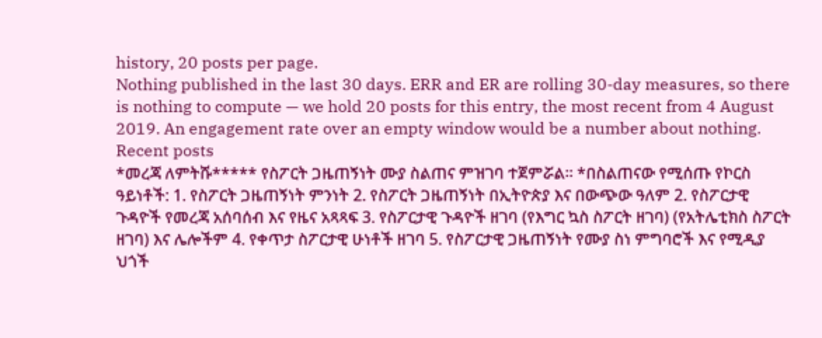history, 20 posts per page.
Nothing published in the last 30 days. ERR and ER are rolling 30-day measures, so there is nothing to compute — we hold 20 posts for this entry, the most recent from 4 August 2019. An engagement rate over an empty window would be a number about nothing.
Recent posts
*መረጃ ለምትሹ***** የስፖርት ጋዜጠኝነት ሙያ ስልጠና ምዝገባ ተጀምሯል፡፡ *በስልጠናው የሚሰጡ የኮርስ ዓይነቶች: 1. የስፖርት ጋዜጠኝነት ምንነት 2. የስፖርት ጋዜጠኝነት በኢትዮጵያ እና በውጭው ዓለም 2. የስፖርታዊ ጉዳዮች የመረጃ አሰባሰብ እና የዜና አጻጻፍ 3. የስፖርታዊ ጉዳዮች ዘገባ (የእግር ኳስ ስፖርት ዘገባ) (የአትሌቲክስ ስፖርት ዘገባ) እና ሌሎችም 4. የቀጥታ ስፖርታዊ ሁነቶች ዘገባ 5. የስፖርታዊ ጋዜጠኝነት የሙያ ስነ ምግባሮች እና የሚዲያ ህጎች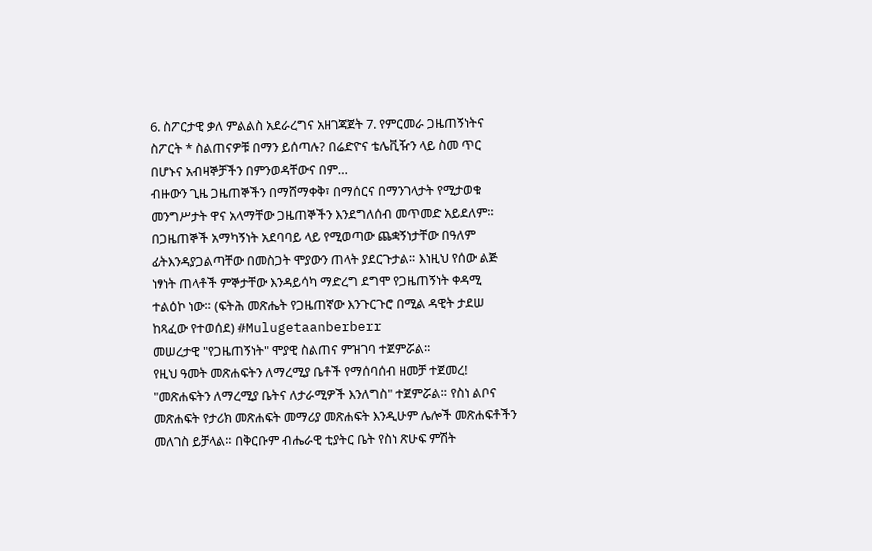6. ስፖርታዊ ቃለ ምልልስ አደራረግና አዘገጃጀት 7. የምርመራ ጋዜጠኝነትና ስፖርት * ስልጠናዎቹ በማን ይሰጣሉ? በሬድዮና ቴሌቪዥን ላይ ስመ ጥር በሆኑና አብዛኞቻችን በምንወዳቸውና በም…
ብዙውን ጊዜ ጋዜጠኞችን በማሸማቀቅ፣ በማሰርና በማንገላታት የሚታወቁ መንግሥታት ዋና አላማቸው ጋዜጠኞችን እንደግለሰብ መጥመድ አይደለም። በጋዜጠኞች አማካኝነት አደባባይ ላይ የሚወጣው ጨቋኝነታቸው በዓለም ፊትእንዳያጋልጣቸው በመስጋት ሞያውን ጠላት ያደርጉታል። እነዚህ የሰው ልጅ ነፃነት ጠላቶች ምኞታቸው እንዳይሳካ ማድረግ ደግሞ የጋዜጠኝነት ቀዳሚ ተልዕኮ ነው። (ፍትሕ መጽሔት የጋዜጠኛው እንጉርጉሮ በሚል ዳዊት ታደሠ ከጻፈው የተወሰደ) #Mulugetaanberberr
መሠረታዊ "የጋዜጠኝነት" ሞያዊ ስልጠና ምዝገባ ተጀምሯል።
የዚህ ዓመት መጽሐፍትን ለማረሚያ ቤቶች የማሰባሰብ ዘመቻ ተጀመረ! "መጽሐፍትን ለማረሚያ ቤትና ለታራሚዎች እንለግስ" ተጀምሯል። የስነ ልቦና መጽሐፍት የታሪክ መጽሐፍት መማሪያ መጽሐፍት እንዲሁም ሌሎች መጽሐፍቶችን መለገስ ይቻላል። በቅርቡም ብሔራዊ ቲያትር ቤት የስነ ጽሁፍ ምሽት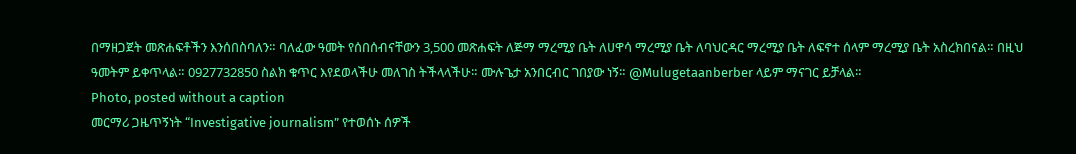በማዘጋጀት መጽሐፍቶችን እንሰበስባለን። ባለፈው ዓመት የሰበሰብናቸውን 3,500 መጽሐፍት ለጅማ ማረሚያ ቤት ለሀዋሳ ማረሚያ ቤት ለባህርዳር ማረሚያ ቤት ለፍኖተ ሰላም ማረሚያ ቤት አስረክበናል። በዚህ ዓመትም ይቀጥላል። 0927732850 ስልክ ቁጥር እየደወላችሁ መለገስ ትችላላችሁ። ሙሉጌታ አንበርብር ገበያው ነኝ። @Mulugetaanberber ላይም ማናገር ይቻላል።
Photo, posted without a caption
መርማሪ ጋዜጥኝነት “Investigative journalism” የተወሰኑ ሰዎች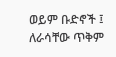ወይም ቡድኖች ፤ ለራሳቸው ጥቅም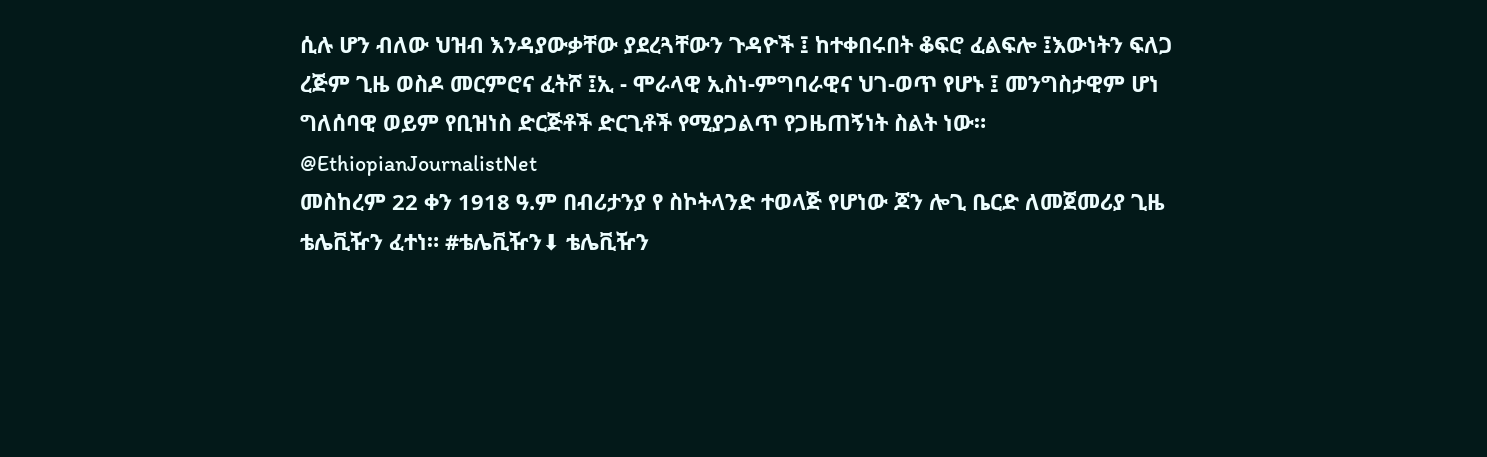ሲሉ ሆን ብለው ህዝብ እንዳያውቃቸው ያደረጓቸውን ጉዳዮች ፤ ከተቀበሩበት ቆፍሮ ፈልፍሎ ፤እውነትን ፍለጋ ረጅም ጊዜ ወስዶ መርምሮና ፈትሾ ፤ኢ - ሞራላዊ ኢስነ-ምግባራዊና ህገ-ወጥ የሆኑ ፤ መንግስታዊም ሆነ ግለሰባዊ ወይም የቢዝነስ ድርጅቶች ድርጊቶች የሚያጋልጥ የጋዜጠኝነት ስልት ነው። @EthiopianJournalistNet
መስከረም 22 ቀን 1918 ዓ.ም በብሪታንያ የ ስኮትላንድ ተወላጅ የሆነው ጆን ሎጊ ቤርድ ለመጀመሪያ ጊዜ ቴሌቪዥን ፈተነ። #ቴሌቪዥን⬇ ቴሌቪዥን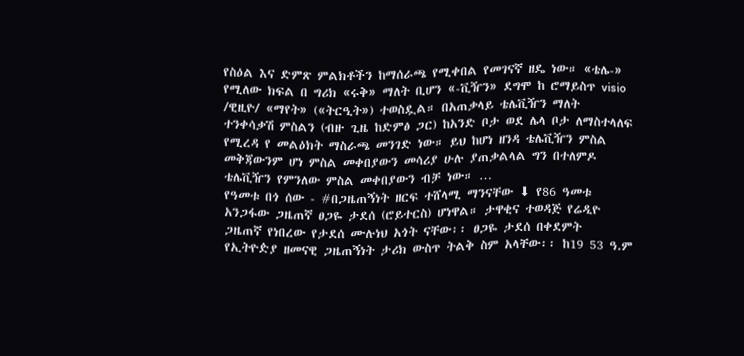የስዕል እና ድምጽ ምልክቶችን ከማሰራጫ የሚቀበል የመገናኛ ዘዴ ነው። «ቴሌ-» የሚለው ክፍል በ ግሪክ «ሩቅ» ማለት ቢሆን «-ቪዥን» ደግሞ ከ ሮማይስጥ visio /ዊዚዮ/ «ማየት» («ትርዒት») ተወስዷል። በአጠቃላይ ቴሌቪዥን ማለት ተንቀሳቃሽ ምስልን (ብዙ ጊዜ ከድምፅ ጋር) ከአንድ ቦታ ወደ ሌላ ቦታ ለማስተላለፍ የሚረዳ የ መልዕክት ማስራጫ መንገድ ነው። ይህ ከሆነ ዘንዳ ቴሌቪዥን ምስል መቅጃውንም ሆነ ምስል መቀበያውን መሳሪያ ሁሉ ያጠቃልላል ግን በተለምዶ ቴሌቪዥን የምንለው ምስል መቀበያውን ብቻ ነው። …
የዓመቱ በጎ ሰው - #በጋዜጠኝነት ዘርፍ ተሸላሚ ማንናቸው ⬇ የ86 ዓመቱ አንጋፋው ጋዜጠኛ ፀጋዬ ታደሰ (ሮይተርስ) ሆነዋል። ታዋቂና ተወዳጅ የሬዲዮ ጋዜጠኛ የነበረው የታደሰ ሙሉነህ አጎት ናቸው፡፡ ፀጋዬ ታደሰ በቀደምት የኢትዮዽያ ዘመናዊ ጋዜጠኝነት ታሪክ ውስጥ ትልቅ ስም አላቸው፡፡ ከ19 53 ዓ.ም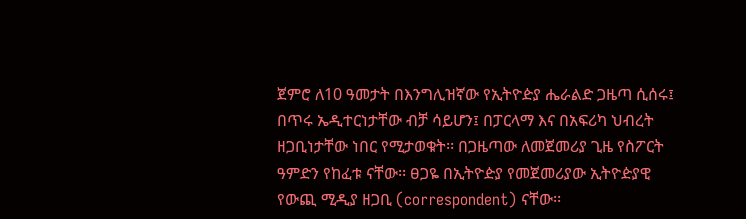ጀምሮ ለ10 ዓመታት በእንግሊዝኛው የኢትዮዽያ ሔራልድ ጋዜጣ ሲሰሩ፤ በጥሩ ኤዲተርነታቸው ብቻ ሳይሆን፤ በፓርላማ እና በአፍሪካ ህብረት ዘጋቢነታቸው ነበር የሚታወቁት፡፡ በጋዜጣው ለመጀመሪያ ጊዜ የስፖርት ዓምድን የከፈቱ ናቸው፡፡ ፀጋዬ በኢትዮዽያ የመጀመሪያው ኢትዮዽያዊ የውጪ ሚዲያ ዘጋቢ (correspondent) ናቸው፡፡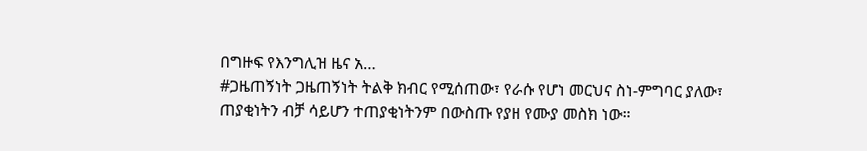በግዙፍ የእንግሊዝ ዜና አ…
#ጋዜጠኝነት ጋዜጠኝነት ትልቅ ክብር የሚሰጠው፣ የራሱ የሆነ መርህና ስነ-ምግባር ያለው፣ ጠያቂነትን ብቻ ሳይሆን ተጠያቂነትንም በውስጡ የያዘ የሙያ መስክ ነው።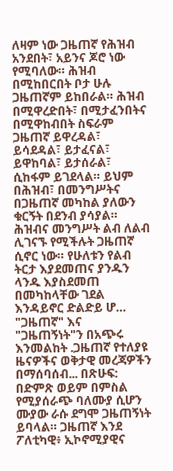ለዛም ነው ጋዜጠኛ የሕዝብ አንደበት፣ አይንና ጆሮ ነው የሚባለው። ሕዝብ በሚከበርበት ቦታ ሁሉ ጋዜጠኛም ይከበራል። ሕዝብ በሚዋረድበት፣ በሚታፈንበትና በሚዋከብበት ስፍራም ጋዜጠኛ ይዋረዳል፣ ይሳደዳል፣ ይታፈናል፣ ይዋከባል፣ ይታሰራል፣ ሲከፋም ይገደላል። ይህም በሕዝብ፣ በመንግሥትና በጋዜጠኛ መካከል ያለውን ቁርኝት በደንብ ያሳያል። ሕዝብና መንግሥት ልብ ለልብ ሊገናኙ የሚችሉት ጋዜጠኛ ሲኖር ነው። የሁለቱን የልብ ትርታ እያደመጠና ያንዱን ላንዱ እያስደመጠ በመካከላቸው ገደል እንዳይኖር ድልድይ ሆ…
"ጋዜጠኛ" እና "ጋዜጠኝነት"ን በአጭሩ እንመልከት .ጋዜጠኛ የተለያዩ ዜናዎችና ወቅታዊ መረጃዎችን በማሰባሰብ... በጽሁፍ: በድምጽ ወይም በምስል የሚያሰራጭ ባለሙያ ሲሆን ሙያው ራሱ ደግሞ ጋዜጠኝነት ይባላል። ጋዜጠኛ እንደ ፖለቲካዊ፥ ኢኮኖሚያዊና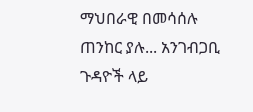ማህበራዊ በመሳሰሉ ጠንከር ያሉ... አንገብጋቢ ጉዳዮች ላይ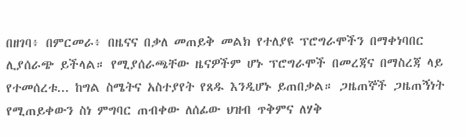በዘገባ፥ በምርመራ፥ በዜናና በቃለ መጠይቅ መልክ የተለያዩ ፕሮግራሞችን በማቀነባበር ሊያሰራጭ ይችላል። የሚያሰራጫቸው ዜናዎችም ሆኑ ፕሮግራሞች በመረጃና በማስረጃ ላይ የተመሰረቱ... ከግል ስሜትና አስተያየት የጸዱ እንዲሆኑ ይጠበቃል። ጋዜጠኞች ጋዜጠኝነት የሚጠይቀውን ስነ ምግባር ጠብቀው ለሰፊው ህዝብ ጥቅምና ለሃቅ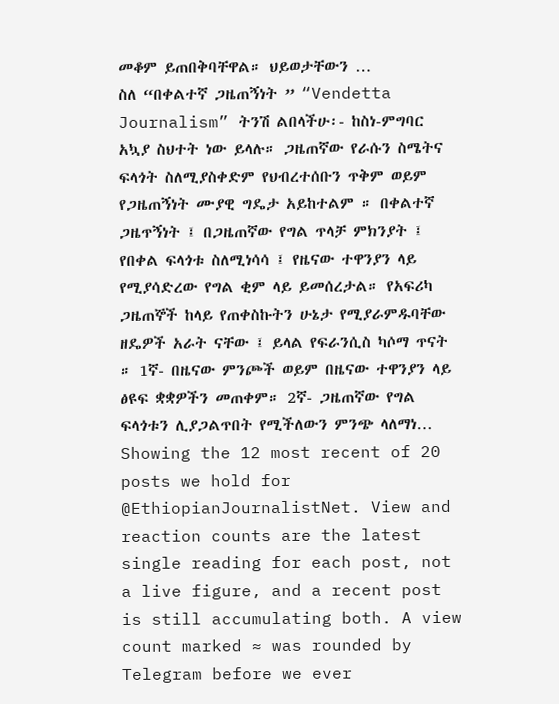መቆም ይጠበቅባቸዋል። ህይወታቸውን …
ስለ “በቀልተኛ ጋዜጠኝነት ” “Vendetta Journalism” ትንሽ ልበላችሁ፡- ከስነ-ምግባር አኳያ ስህተት ነው ይላሉ። ጋዜጠኛው የራሱን ስሜትና ፍላጎት ስለሚያስቀድም የህብረተሰቡን ጥቅም ወይም የጋዜጠኝነት ሙያዊ ግዴታ አይከተልም ። በቀልተኛ ጋዜጥኝነት ፤ በጋዜጠኛው የግል ጥላቻ ምክንያት ፤ የበቀል ፍላጎቱ ስለሚነሳሳ ፤ የዜናው ተዋንያን ላይ የሚያሳድረው የግል ቂም ላይ ይመሰረታል። የአፍሪካ ጋዜጠኞች ከላይ የጠቀስኩትን ሁኔታ የሚያራምዱባቸው ዘዴዎች አራት ናቸው ፤ ይላል የፍራንሲስ ካሶማ ጥናት ። 1ኛ- በዜናው ምንጮች ወይም በዜናው ተዋንያን ላይ ፅዩፍ ቋቋዎችን መጠቀም። 2ኛ- ጋዜጠኛው የግል ፍላጎቱን ሊያጋልጥበት የሚችለውን ምንጭ ላለማነ…
Showing the 12 most recent of 20 posts we hold for @EthiopianJournalistNet. View and reaction counts are the latest single reading for each post, not a live figure, and a recent post is still accumulating both. A view count marked ≈ was rounded by Telegram before we ever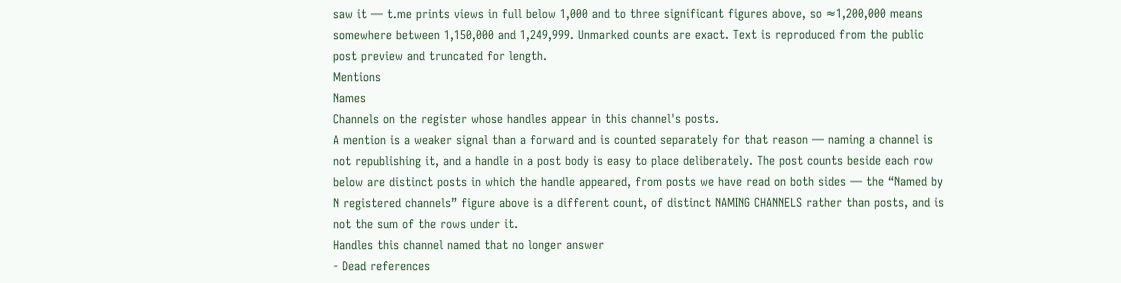saw it — t.me prints views in full below 1,000 and to three significant figures above, so ≈1,200,000 means somewhere between 1,150,000 and 1,249,999. Unmarked counts are exact. Text is reproduced from the public post preview and truncated for length.
Mentions
Names
Channels on the register whose handles appear in this channel's posts.
A mention is a weaker signal than a forward and is counted separately for that reason — naming a channel is not republishing it, and a handle in a post body is easy to place deliberately. The post counts beside each row below are distinct posts in which the handle appeared, from posts we have read on both sides — the “Named by N registered channels” figure above is a different count, of distinct NAMING CHANNELS rather than posts, and is not the sum of the rows under it.
Handles this channel named that no longer answer
- Dead references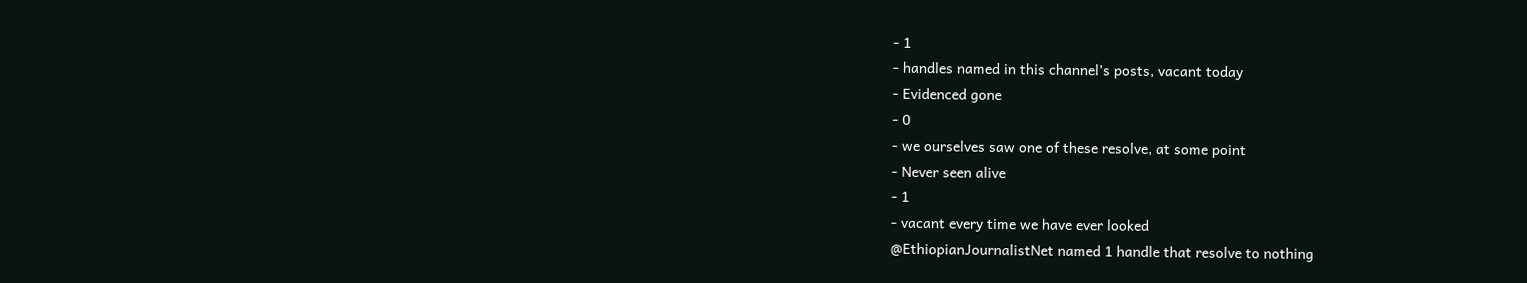- 1
- handles named in this channel’s posts, vacant today
- Evidenced gone
- 0
- we ourselves saw one of these resolve, at some point
- Never seen alive
- 1
- vacant every time we have ever looked
@EthiopianJournalistNet named 1 handle that resolve to nothing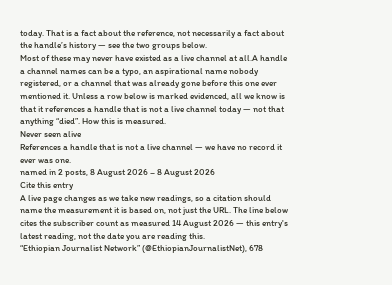today. That is a fact about the reference, not necessarily a fact about the handle’s history — see the two groups below.
Most of these may never have existed as a live channel at all.A handle a channel names can be a typo, an aspirational name nobody registered, or a channel that was already gone before this one ever mentioned it. Unless a row below is marked evidenced, all we know is that it references a handle that is not a live channel today — not that anything “died”. How this is measured.
Never seen alive
References a handle that is not a live channel — we have no record it ever was one.
named in 2 posts, 8 August 2026 – 8 August 2026
Cite this entry
A live page changes as we take new readings, so a citation should name the measurement it is based on, not just the URL. The line below cites the subscriber count as measured 14 August 2026 — this entry's latest reading, not the date you are reading this.
“Ethiopian Journalist Network” (@EthiopianJournalistNet), 678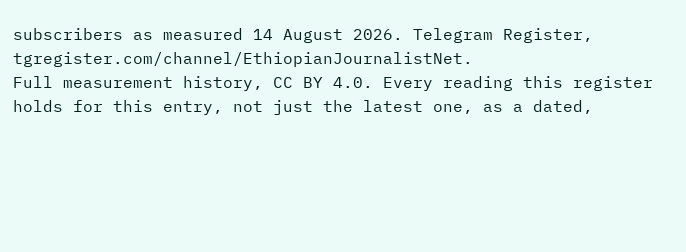subscribers as measured 14 August 2026. Telegram Register, tgregister.com/channel/EthiopianJournalistNet.
Full measurement history, CC BY 4.0. Every reading this register holds for this entry, not just the latest one, as a dated,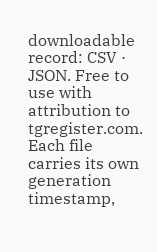downloadable record: CSV · JSON. Free to use with attribution to tgregister.com. Each file carries its own generation timestamp,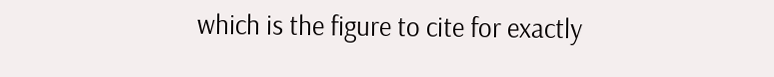which is the figure to cite for exactly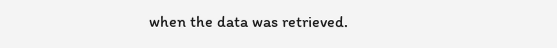when the data was retrieved.